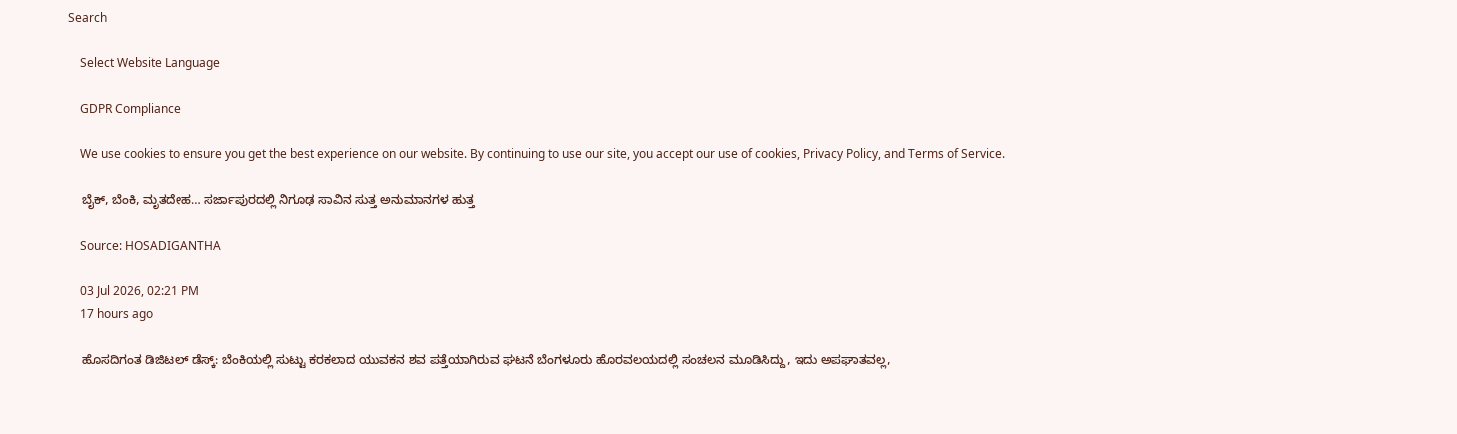Search

    Select Website Language

    GDPR Compliance

    We use cookies to ensure you get the best experience on our website. By continuing to use our site, you accept our use of cookies, Privacy Policy, and Terms of Service.

    ಬೈಕ್, ಬೆಂಕಿ, ಮೃತದೇಹ… ಸರ್ಜಾಪುರದಲ್ಲಿ ನಿಗೂಢ ಸಾವಿನ ಸುತ್ತ ಅನುಮಾನಗಳ ಹುತ್ತ

    Source: HOSADIGANTHA

    03 Jul 2026, 02:21 PM
    17 hours ago

    ಹೊಸದಿಗಂತ ಡಿಜಿಟಲ್ ಡೆಸ್ಕ್: ಬೆಂಕಿಯಲ್ಲಿ ಸುಟ್ಟು ಕರಕಲಾದ ಯುವಕನ ಶವ ಪತ್ತೆಯಾಗಿರುವ ಘಟನೆ ಬೆಂಗಳೂರು ಹೊರವಲಯದಲ್ಲಿ ಸಂಚಲನ ಮೂಡಿಸಿದ್ದು, ಇದು ಅಪಘಾತವಲ್ಲ,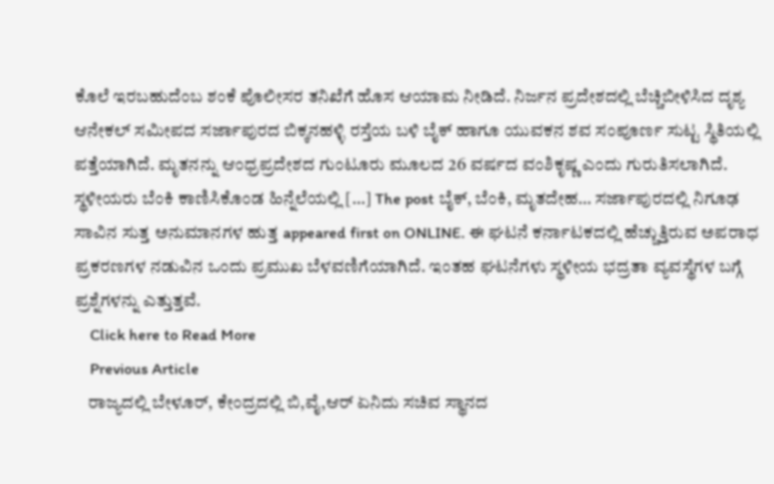ಕೊಲೆ ಇರಬಹುದೆಂಬ ಶಂಕೆ ಪೊಲೀಸರ ತನಿಖೆಗೆ ಹೊಸ ಆಯಾಮ ನೀಡಿದೆ. ನಿರ್ಜನ ಪ್ರದೇಶದಲ್ಲಿ ಬೆಚ್ಚಿಬೀಳಿಸಿದ ದೃಶ್ಯ ಆನೇಕಲ್ ಸಮೀಪದ ಸರ್ಜಾಪುರದ ಬಿಕ್ಕನಹಳ್ಳಿ ರಸ್ತೆಯ ಬಳಿ ಬೈಕ್ ಹಾಗೂ ಯುವಕನ ಶವ ಸಂಪೂರ್ಣ ಸುಟ್ಟ ಸ್ಥಿತಿಯಲ್ಲಿ ಪತ್ತೆಯಾಗಿದೆ. ಮೃತನನ್ನು ಆಂಧ್ರಪ್ರದೇಶದ ಗುಂಟೂರು ಮೂಲದ 26 ವರ್ಷದ ವಂಶಿಕೃಷ್ಣ ಎಂದು ಗುರುತಿಸಲಾಗಿದೆ. ಸ್ಥಳೀಯರು ಬೆಂಕಿ ಕಾಣಿಸಿಕೊಂಡ ಹಿನ್ನೆಲೆಯಲ್ಲಿ […] The post ಬೈಕ್, ಬೆಂಕಿ, ಮೃತದೇಹ… ಸರ್ಜಾಪುರದಲ್ಲಿ ನಿಗೂಢ ಸಾವಿನ ಸುತ್ತ ಅನುಮಾನಗಳ ಹುತ್ತ appeared first on ONLINE. ಈ ಘಟನೆ ಕರ್ನಾಟಕದಲ್ಲಿ ಹೆಚ್ಚುತ್ತಿರುವ ಅಪರಾಧ ಪ್ರಕರಣಗಳ ನಡುವಿನ ಒಂದು ಪ್ರಮುಖ ಬೆಳವಣಿಗೆಯಾಗಿದೆ. ಇಂತಹ ಘಟನೆಗಳು ಸ್ಥಳೀಯ ಭದ್ರತಾ ವ್ಯವಸ್ಥೆಗಳ ಬಗ್ಗೆ ಪ್ರಶ್ನೆಗಳನ್ನು ಎತ್ತುತ್ತವೆ.
    Click here to Read More
    Previous Article
    ರಾಜ್ಯದಲ್ಲಿ ಬೇಳೂರ್, ಕೇಂದ್ರದಲ್ಲಿ ಬಿ,ವೈ,ಆರ್ ಏನಿದು ಸಚಿವ ಸ್ಥಾನದ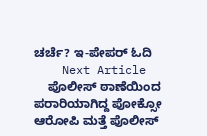ಚರ್ಚೆ? ಇ-ಪೇಪರ್ ಓದಿ
    Next Article
    ಪೊಲೀಸ್ ಠಾಣೆಯಿಂದ ಪರಾರಿಯಾಗಿದ್ದ ಪೋಕ್ಸೋ ಆರೋಪಿ ಮತ್ತೆ ಪೊಲೀಸ್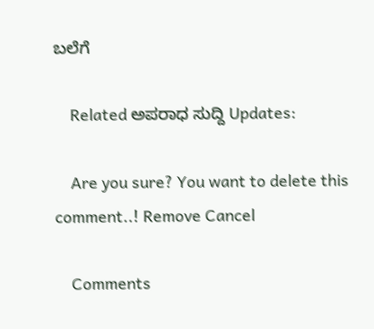ಬಲೆಗೆ

    Related ಅಪರಾಧ ಸುದ್ದಿ Updates:

    Are you sure? You want to delete this comment..! Remove Cancel

    Comments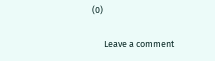(0)

      Leave a comment